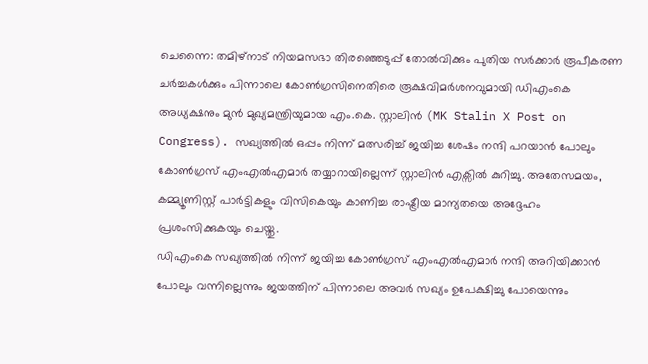ചെന്നൈ: തമിഴ്നാട് നിയമസഭാ തിരഞ്ഞെടുപ്പ് തോൽവിക്കും പുതിയ സർക്കാർ രൂപീകരണ ചർച്ചകൾക്കും പിന്നാലെ കോൺഗ്രസിനെതിരെ രൂക്ഷവിമർശനവുമായി ഡിഎംകെ അധ്യക്ഷനും മുൻ മുഖ്യമന്ത്രിയുമായ എം.കെ. സ്റ്റാലിൻ (MK Stalin X Post on Congress). സഖ്യത്തിൽ ഒപ്പം നിന്ന് മത്സരിച്ച് ജയിച്ച ശേഷം നന്ദി പറയാൻ പോലും കോൺഗ്രസ് എംഎൽഎമാർ തയ്യാറായില്ലെന്ന് സ്റ്റാലിൻ എക്സിൽ കുറിച്ചു. അതേസമയം, കമ്മ്യൂണിസ്റ്റ് പാർട്ടികളും വിസികെയും കാണിച്ച രാഷ്ട്രീയ മാന്യതയെ അദ്ദേഹം പ്രശംസിക്കുകയും ചെയ്തു.
ഡിഎംകെ സഖ്യത്തിൽ നിന്ന് ജയിച്ച കോൺഗ്രസ് എംഎൽഎമാർ നന്ദി അറിയിക്കാൻ പോലും വന്നില്ലെന്നും ജയത്തിന് പിന്നാലെ അവർ സഖ്യം ഉപേക്ഷിച്ചു പോയെന്നും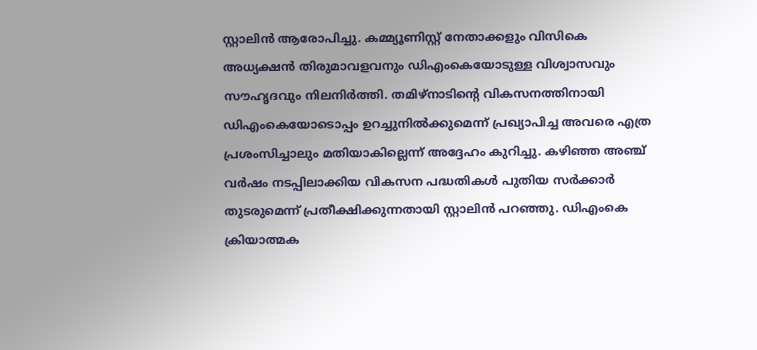സ്റ്റാലിൻ ആരോപിച്ചു. കമ്മ്യൂണിസ്റ്റ് നേതാക്കളും വിസികെ അധ്യക്ഷൻ തിരുമാവളവനും ഡിഎംകെയോടുള്ള വിശ്വാസവും സൗഹൃദവും നിലനിർത്തി. തമിഴ്നാടിന്റെ വികസനത്തിനായി ഡിഎംകെയോടൊപ്പം ഉറച്ചുനിൽക്കുമെന്ന് പ്രഖ്യാപിച്ച അവരെ എത്ര പ്രശംസിച്ചാലും മതിയാകില്ലെന്ന് അദ്ദേഹം കുറിച്ചു. കഴിഞ്ഞ അഞ്ച് വർഷം നടപ്പിലാക്കിയ വികസന പദ്ധതികൾ പുതിയ സർക്കാർ തുടരുമെന്ന് പ്രതീക്ഷിക്കുന്നതായി സ്റ്റാലിൻ പറഞ്ഞു. ഡിഎംകെ ക്രിയാത്മക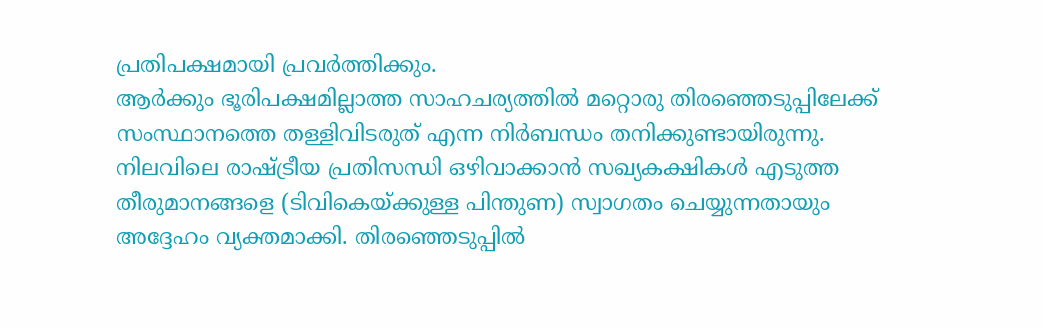പ്രതിപക്ഷമായി പ്രവർത്തിക്കും.
ആർക്കും ഭൂരിപക്ഷമില്ലാത്ത സാഹചര്യത്തിൽ മറ്റൊരു തിരഞ്ഞെടുപ്പിലേക്ക് സംസ്ഥാനത്തെ തള്ളിവിടരുത് എന്ന നിർബന്ധം തനിക്കുണ്ടായിരുന്നു. നിലവിലെ രാഷ്ട്രീയ പ്രതിസന്ധി ഒഴിവാക്കാൻ സഖ്യകക്ഷികൾ എടുത്ത തീരുമാനങ്ങളെ (ടിവികെയ്ക്കുള്ള പിന്തുണ) സ്വാഗതം ചെയ്യുന്നതായും അദ്ദേഹം വ്യക്തമാക്കി. തിരഞ്ഞെടുപ്പിൽ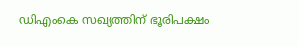ഡിഎംകെ സഖ്യത്തിന് ഭൂരിപക്ഷം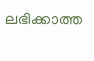ലഭിക്കാത്ത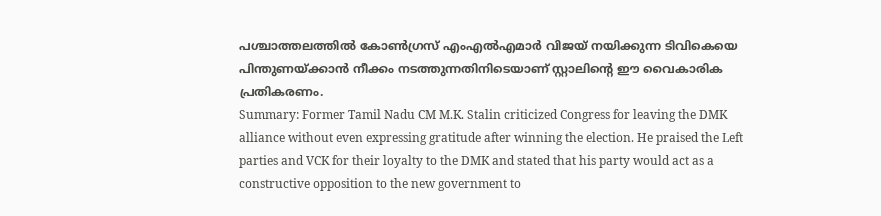പശ്ചാത്തലത്തിൽ കോൺഗ്രസ് എംഎൽഎമാർ വിജയ് നയിക്കുന്ന ടിവികെയെ പിന്തുണയ്ക്കാൻ നീക്കം നടത്തുന്നതിനിടെയാണ് സ്റ്റാലിന്റെ ഈ വൈകാരിക പ്രതികരണം.
Summary: Former Tamil Nadu CM M.K. Stalin criticized Congress for leaving the DMK alliance without even expressing gratitude after winning the election. He praised the Left parties and VCK for their loyalty to the DMK and stated that his party would act as a constructive opposition to the new government to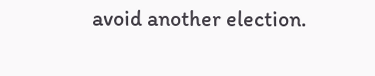avoid another election.